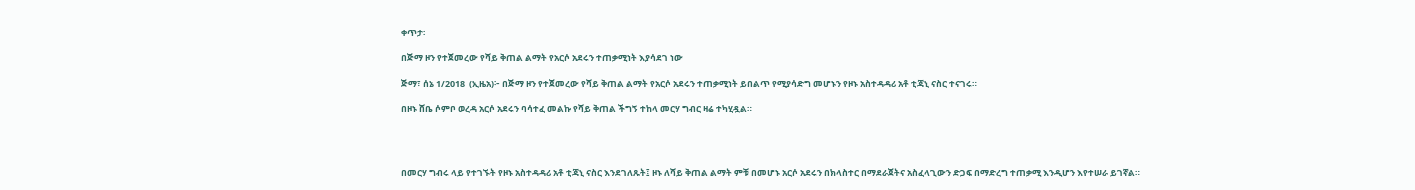ቀጥታ፡

በጅማ ዞን የተጀመረው የሻይ ቅጠል ልማት የአርሶ አደሩን ተጠቃሚነት እያሳደገ ነው

ጅማ፣ ሰኔ 1/2018  (ኢዜአ)፦ በጅማ ዞን የተጀመረው የሻይ ቅጠል ልማት የአርሶ አደሩን ተጠቃሚነት ይበልጥ የሚያሳድግ መሆኑን የዞኑ አስተዳዳሪ አቶ ቲጃኒ ናስር ተናገሩ።

በዞኑ ሸቤ ሶምቦ ወረዳ አርሶ አደሩን ባሳተፈ መልኩ የሻይ ቅጠል ችግኝ ተከላ መርሃ ግብር ዛሬ ተካሂዷል።




በመርሃ ግብሩ ላይ የተገኙት የዞኑ አስተዳዳሪ አቶ ቲጃኒ ናስር እንደገለጹት፤ ዞኑ ለሻይ ቅጠል ልማት ምቹ በመሆኑ አርሶ አደሩን በክላስተር በማደራጀትና አስፈላጊውን ድጋፍ በማድረግ ተጠቃሚ እንዲሆን እየተሠራ ይገኛል።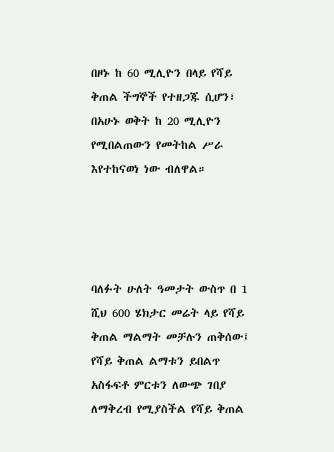በዞኑ ከ 60 ሚሊዮን በላይ የሻይ ቅጠል ችግኞች የተዘጋጁ ሲሆን፣ በአሁኑ ወቅት ከ 20 ሚሊዮን የሚበልጠውን የመትከል ሥራ እየተከናወነ ነው ብለዋል።




ባለፉት ሁለት ዓመታት ውስጥ በ 1 ሺህ 600 ሄክታር መሬት ላይ የሻይ ቅጠል ማልማት መቻሉን ጠቅሰው፤ የሻይ ቅጠል ልማቱን ይበልጥ አስፋፍቶ ምርቱን ለውጭ ገበያ ለማቅረብ የሚያስችል የሻይ ቅጠል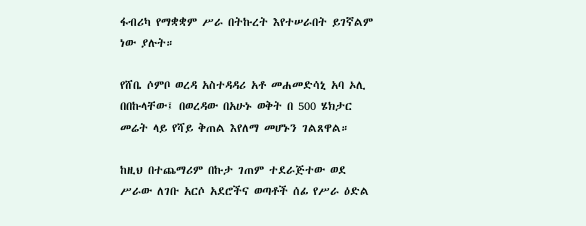ፋብሪካ የማቋቋም ሥራ በትኩረት እየተሠራበት ይገኛልም ነው ያሉት።

የሸቤ ሶምቦ ወረዳ አስተዳዳሪ አቶ መሐመድሳኒ አባ ኦሊ በበኩላቸው፤ በወረዳው በአሁኑ ወቅት በ 500 ሄክታር መሬት ላይ የሻይ ቅጠል እየለማ መሆኑን ገልጸዋል።

ከዚህ በተጨማሪም በኩታ ገጠም ተደራጅተው ወደ ሥራው ለገቡ አርሶ አደሮችና ወጣቶች ሰፊ የሥራ ዕድል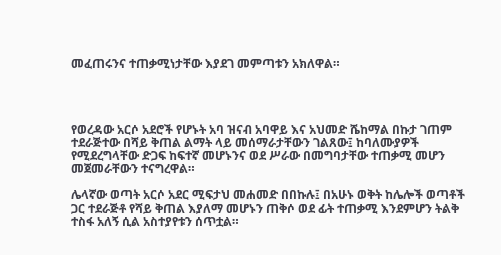መፈጠሩንና ተጠቃሚነታቸው እያደገ መምጣቱን አክለዋል።




የወረዳው አርሶ አደሮች የሆኑት አባ ዝናብ አባዋይ እና አህመድ ሼከማል በኩታ ገጠም ተደራጅተው በሻይ ቅጠል ልማት ላይ መሰማራታቸውን ገልጸው፤ ከባለሙያዎች የሚደረግላቸው ድጋፍ ከፍተኛ መሆኑንና ወደ ሥራው በመግባታቸው ተጠቃሚ መሆን መጀመራቸውን ተናግረዋል።

ሌላኛው ወጣት አርሶ አደር ሚፍታህ መሐመድ በበኩሉ፤ በአሁኑ ወቅት ከሌሎች ወጣቶች ጋር ተደራጅቶ የሻይ ቅጠል እያለማ መሆኑን ጠቅሶ ወደ ፊት ተጠቃሚ እንደምሆን ትልቅ ተስፋ አለኝ ሲል አስተያየቱን ሰጥቷል።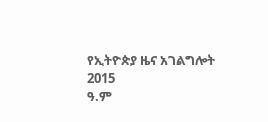የኢትዮጵያ ዜና አገልግሎት
2015
ዓ.ም